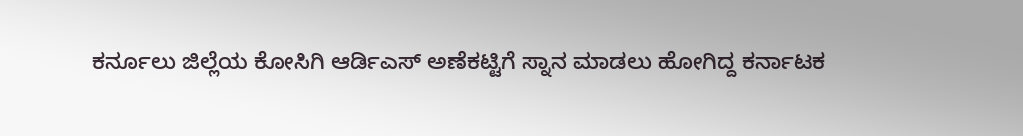ಕರ್ನೂಲು ಜಿಲ್ಲೆಯ ಕೋಸಿಗಿ ಆರ್ಡಿಎಸ್ ಅಣೆಕಟ್ಟಿಗೆ ಸ್ನಾನ ಮಾಡಲು ಹೋಗಿದ್ದ ಕರ್ನಾಟಕ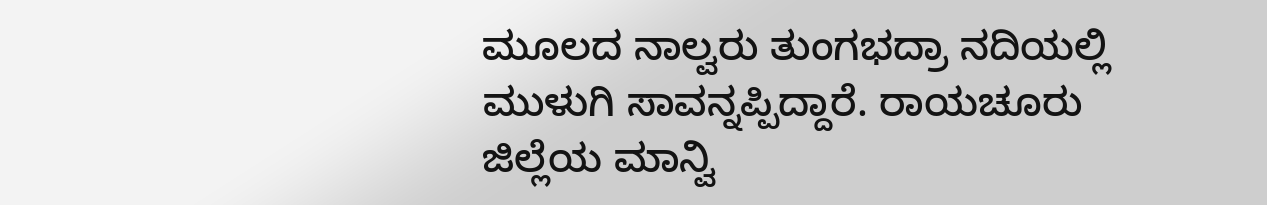ಮೂಲದ ನಾಲ್ವರು ತುಂಗಭದ್ರಾ ನದಿಯಲ್ಲಿ ಮುಳುಗಿ ಸಾವನ್ನಪ್ಪಿದ್ದಾರೆ. ರಾಯಚೂರು ಜಿಲ್ಲೆಯ ಮಾನ್ವಿ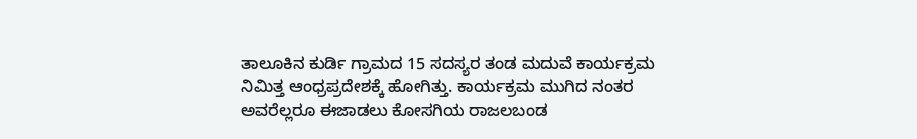ತಾಲೂಕಿನ ಕುರ್ಡಿ ಗ್ರಾಮದ 15 ಸದಸ್ಯರ ತಂಡ ಮದುವೆ ಕಾರ್ಯಕ್ರಮ ನಿಮಿತ್ತ ಆಂಧ್ರಪ್ರದೇಶಕ್ಕೆ ಹೋಗಿತ್ತು. ಕಾರ್ಯಕ್ರಮ ಮುಗಿದ ನಂತರ ಅವರೆಲ್ಲರೂ ಈಜಾಡಲು ಕೋಸಗಿಯ ರಾಜಲಬಂಡ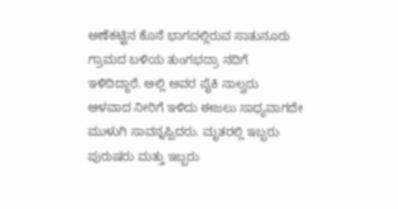ಅಣೆಕಟ್ಟಿನ ಕೊನೆ ಭಾಗದಲ್ಲಿರುವ ಸಾತುನೂರು ಗ್ರಾಮದ ಬಳಿಯ ತುಂಗಭದ್ರಾ ನದಿಗೆ ಇಳಿದಿದ್ದಾರೆ. ಅಲ್ಲಿ ಅವರ ಪೈಕಿ ನಾಲ್ವರು ಆಳವಾದ ನೀರಿಗೆ ಇಳಿದು ಈಜಲು ಸಾಧ್ಯವಾಗದೇ ಮುಳುಗಿ ಸಾವನ್ನಪ್ಪಿದರು. ಮೃತರಲ್ಲಿ ಇಬ್ಬರು ಪುರುಷರು ಮತ್ತು ಇಬ್ಬರು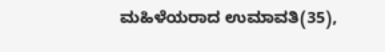ಮಹಿಳೆಯರಾದ ಉಮಾವತಿ(35),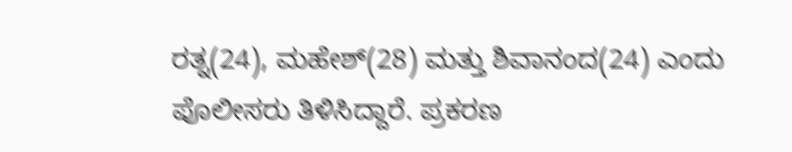ರತ್ನ(24), ಮಹೇಶ್(28) ಮತ್ತು ಶಿವಾನಂದ(24) ಎಂದು ಪೊಲೀಸರು ತಿಳಿಸಿದ್ದಾರೆ. ಪ್ರಕರಣ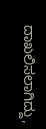ದಾಖಲಿಸಲಾಗಿದ್ದು,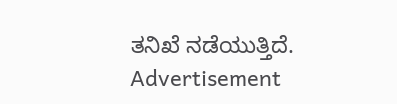ತನಿಖೆ ನಡೆಯುತ್ತಿದೆ.
Advertisement